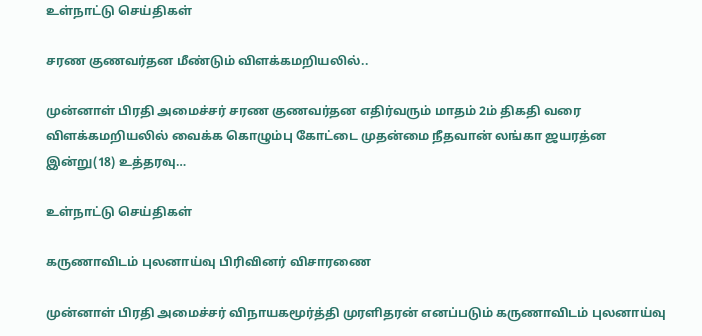உள்நாட்டு செய்திகள்

சரண குணவர்தன மீண்டும் விளக்கமறியலில்..

முன்னாள் பிரதி அமைச்சர் சரண குணவர்தன எதிர்வரும் மாதம் 2ம் திகதி வரை விளக்கமறியலில் வைக்க கொழும்பு கோட்டை முதன்மை நீதவான் லங்கா ஜயரத்ன இன்று(18) உத்தரவு…

உள்நாட்டு செய்திகள்

கருணாவிடம் புலனாய்வு பிரிவினர் விசாரணை

முன்னாள் பிரதி அமைச்சர் விநாயகமூர்த்தி முரளிதரன் எனப்படும் கருணாவிடம் புலனாய்வு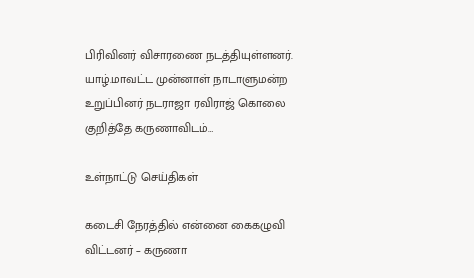பிரிவினர் விசாரணை நடத்தியுள்ளனர். யாழ்.மாவட்ட முன்னாள் நாடாளுமன்ற உறுப்பினர் நடராஜா ரவிராஜ் கொலை குறித்தே கருணாவிடம்…

உள்நாட்டு செய்திகள்

கடைசி நேரத்தில் என்னை கைகழுவி விட்டனர் – கருணா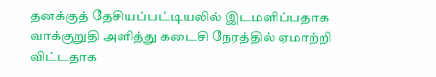தனக்குத் தேசியப்பட்டியலில் இடமளிப்பதாக வாக்குறுதி அளித்து கடைசி நேரத்தில் ஏமாற்றி விட்டதாக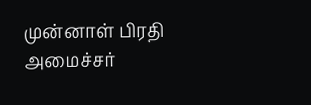முன்னாள் பிரதி அமைச்சர்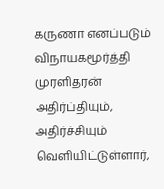கருணா எனப்படும் விநாயகமூர்த்தி முரளிதரன் அதிர்ப்தியும், அதிர்ச்சியும் வெளியிட்டுள்ளார்,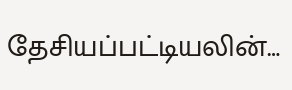தேசியப்பட்டியலின்…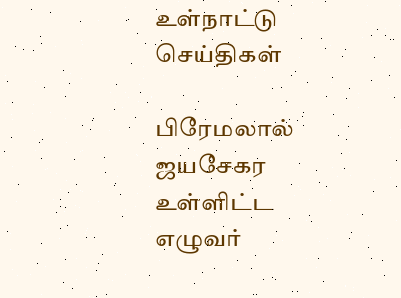உள்நாட்டு செய்திகள்

பிரேமலால் ஜயசேகர உள்ளிட்ட எழுவர்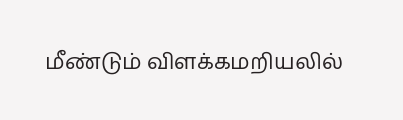மீண்டும் விளக்கமறியலில்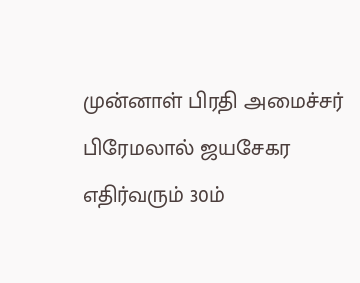முன்னாள் பிரதி அமைச்சர் பிரேமலால் ஜயசேகர எதிர்வரும் 30ம்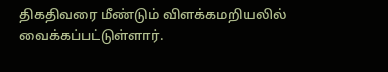திகதிவரை மீண்டும் விளக்கமறியலில் வைக்கப்பட்டுள்ளார்.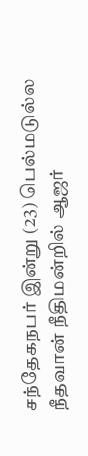சந்தேகநபர் இன்று (23) பெல்மடுல்ல நீதவான் நீதிமன்றில் ஆஜர்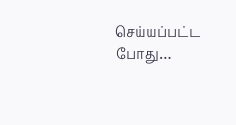செய்யப்பட்ட போது…